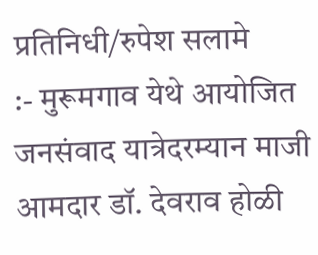प्रतिनिधी/रुपेश सलामे
:- मुरूमगाव येथे आयोजित जनसंवाद यात्रेदरम्यान माजी आमदार डॉ. देवराव होळी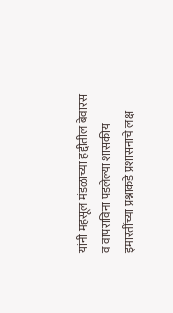यांनी महसूल मंडळाच्या हद्दीतील बेवारस व वापराविना पडलेल्या शासकीय इमारतींच्या प्रश्नाकडे प्रशासनाचे लक्ष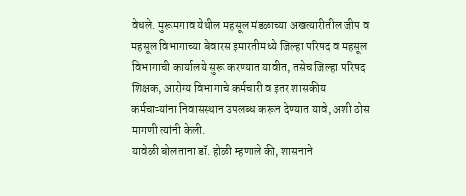वेधले. मुरूमगाव येथील महसूल मंडळाच्या अखत्यारीतील जीप व महसूल विभागाच्या बेवारस इमारतीमध्ये जिल्हा परिषद व महसूल विभागाची कार्यालये सुरू करण्यात यावीत, तसेच जिल्हा परिषद शिक्षक, आरोग्य विभागाचे कर्मचारी व इतर शासकीय कर्मचाऱ्यांना निवासस्थान उपलब्ध करून देण्यात यावे, अशी ठोस मागणी त्यांनी केली.
यावेळी बोलताना डॉ. होळी म्हणाले की, शासनाने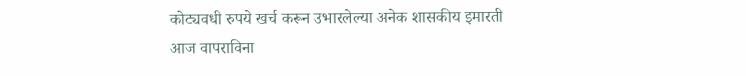कोट्यवधी रुपये खर्च करून उभारलेल्या अनेक शासकीय इमारती आज वापराविना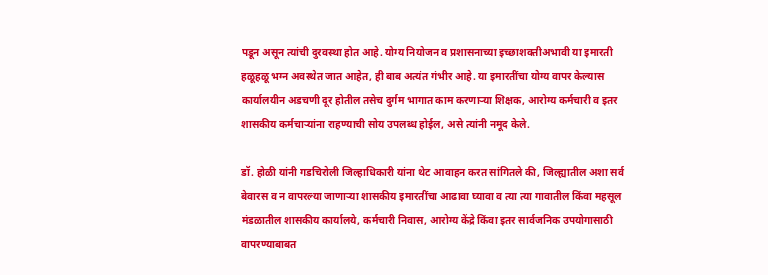पडून असून त्यांची दुरवस्था होत आहे. योग्य नियोजन व प्रशासनाच्या इच्छाशक्तीअभावी या इमारती हळूहळू भग्न अवस्थेत जात आहेत, ही बाब अत्यंत गंभीर आहे. या इमारतींचा योग्य वापर केल्यास कार्यालयीन अडचणी दूर होतील तसेच दुर्गम भागात काम करणाऱ्या शिक्षक, आरोग्य कर्मचारी व इतर शासकीय कर्मचाऱ्यांना राहण्याची सोय उपलब्ध होईल, असे त्यांनी नमूद केले.

डॉ. होळी यांनी गडचिरोली जिल्हाधिकारी यांना थेट आवाहन करत सांगितले की, जिल्ह्यातील अशा सर्व बेवारस व न वापरल्या जाणाऱ्या शासकीय इमारतींचा आढावा घ्यावा व त्या त्या गावातील किंवा महसूल मंडळातील शासकीय कार्यालये, कर्मचारी निवास, आरोग्य केंद्रे किंवा इतर सार्वजनिक उपयोगासाठी वापरण्याबाबत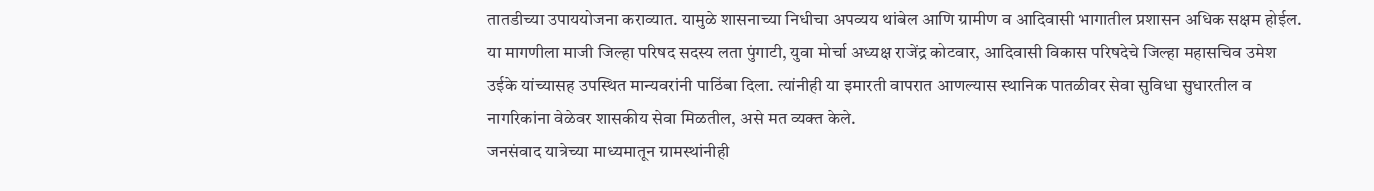तातडीच्या उपाययोजना कराव्यात. यामुळे शासनाच्या निधीचा अपव्यय थांबेल आणि ग्रामीण व आदिवासी भागातील प्रशासन अधिक सक्षम होईल.
या मागणीला माजी जिल्हा परिषद सदस्य लता पुंगाटी, युवा मोर्चा अध्यक्ष राजेंद्र कोटवार, आदिवासी विकास परिषदेचे जिल्हा महासचिव उमेश उईके यांच्यासह उपस्थित मान्यवरांनी पाठिंबा दिला. त्यांनीही या इमारती वापरात आणल्यास स्थानिक पातळीवर सेवा सुविधा सुधारतील व नागरिकांना वेळेवर शासकीय सेवा मिळतील, असे मत व्यक्त केले.
जनसंवाद यात्रेच्या माध्यमातून ग्रामस्थांनीही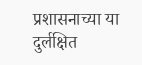प्रशासनाच्या या दुर्लक्षित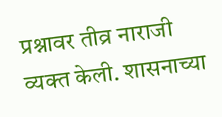प्रश्नावर तीव्र नाराजी व्यक्त केली. शासनाच्या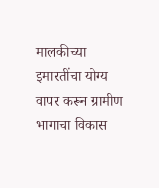मालकीच्या इमारतींचा योग्य वापर करून ग्रामीण भागाचा विकास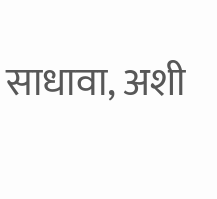साधावा, अशी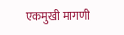एकमुखी मागणी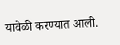यावेळी करण्यात आली.